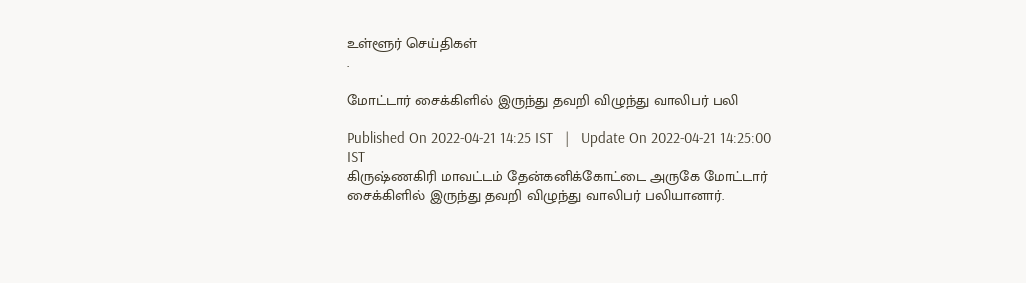உள்ளூர் செய்திகள்
.

மோட்டார் சைக்கிளில் இருந்து தவறி விழுந்து வாலிபர் பலி

Published On 2022-04-21 14:25 IST   |   Update On 2022-04-21 14:25:00 IST
கிருஷ்ணகிரி மாவட்டம் தேன்கனிக்கோட்டை அருகே மோட்டார் சைக்கிளில் இருந்து தவறி விழுந்து வாலிபர் பலியானார்.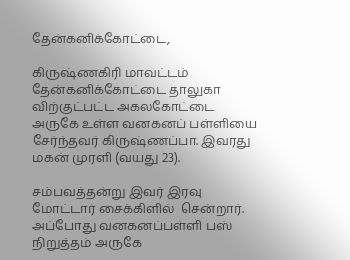தேன்கனிக்கோட்டை,

கிருஷ்ணகிரி மாவட்டம் தேன்கனிக்கோட்டை தாலுகா விற்குட்பட்ட அகலகோட்டை அருகே உள்ள வனகனப் பள்ளியை சேர்ந்தவர் கிருஷ்ணப்பா. இவரது மகன் முரளி (வயது 23).

சம்பவத்தன்று இவர் இரவு மோட்டார் சைக்கிளில்  சென்றார். அப்போது வனகனப்பள்ளி பஸ் நிறுத்தம் அருகே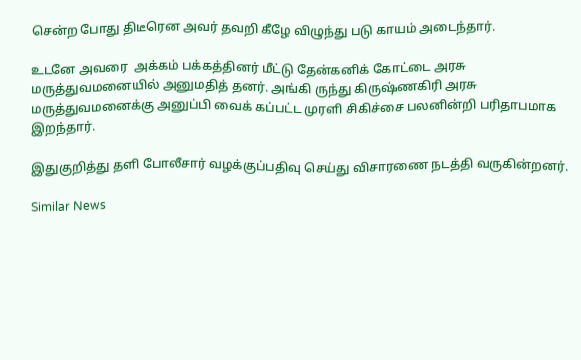சென்ற போது திடீரென அவர் தவறி கீழே விழுந்து படு காயம் அடைந்தார்.

உடனே அவரை  அக்கம் பக்கத்தினர் மீட்டு தேன்கனிக் கோட்டை அரசு மருத்துவமனையில் அனுமதித் தனர். அங்கி ருந்து கிருஷ்ணகிரி அரசு மருத்துவமனைக்கு அனுப்பி வைக் கப்பட்ட முரளி சிகிச்சை பலனின்றி பரிதாபமாக இறந்தார்.

இதுகுறித்து தளி போலீசார் வழக்குப்பதிவு செய்து விசாரணை நடத்தி வருகின்றனர்.

Similar News